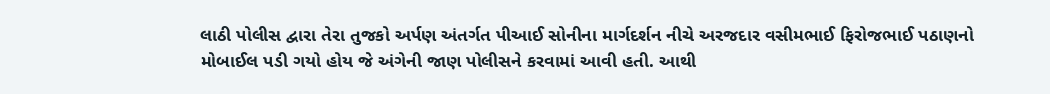લાઠી પોલીસ દ્વારા તેરા તુજકો અર્પણ અંતર્ગત પીઆઈ સોનીના માર્ગદર્શન નીચે અરજદાર વસીમભાઈ ફિરોજભાઈ પઠાણનો મોબાઈલ પડી ગયો હોય જે અંગેની જાણ પોલીસને કરવામાં આવી હતી. આથી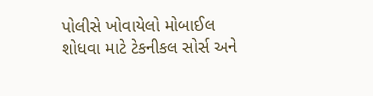પોલીસે ખોવાયેલો મોબાઈલ શોધવા માટે ટેકનીકલ સોર્સ અને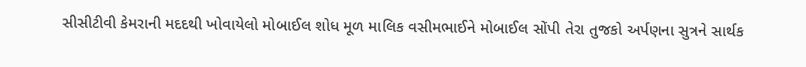સીસીટીવી કેમરાની મદદથી ખોવાયેલો મોબાઈલ શોધ મૂળ માલિક વસીમભાઈને મોબાઈલ સોંપી તેરા તુજકો અર્પણના સુત્રને સાર્થક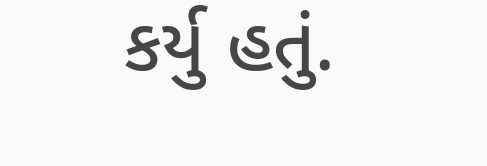કર્યુ હતું.